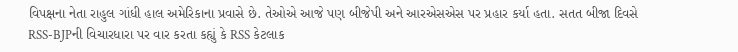વિપક્ષના નેતા રાહુલ ગાંધી હાલ અમેરિકાના પ્રવાસે છે. તેઓએ આજે પણ બીજેપી અને આરએસએસ પર પ્રહાર કર્યા હતા. સતત બીજા દિવસે RSS-BJPની વિચારધારા પર વાર કરતા કહ્યું કે RSS કેટલાક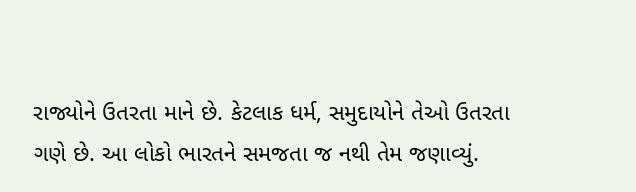રાજ્યોને ઉતરતા માને છે. કેટલાક ધર્મ, સમુદાયોને તેઓ ઉતરતા ગણે છે. આ લોકો ભારતને સમજતા જ નથી તેમ જણાવ્યું.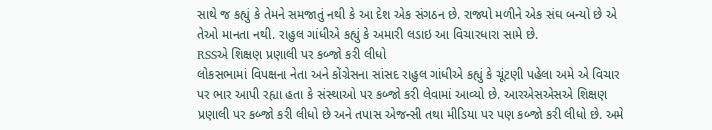સાથે જ કહ્યું કે તેમને સમજાતું નથી કે આ દેશ એક સંગઠન છે. રાજ્યો મળીને એક સંઘ બન્યો છે એ તેઓ માનતા નથી. રાહુલ ગાંધીએ કહ્યું કે અમારી લડાઇ આ વિચારધારા સામે છે.
RSSએ શિક્ષણ પ્રણાલી પર કબ્જો કરી લીધો
લોકસભામાં વિપક્ષના નેતા અને કોંગ્રેસના સાંસદ રાહુલ ગાંધીએ કહ્યું કે ચૂંટણી પહેલા અમે એ વિચાર પર ભાર આપી રહ્યા હતા કે સંસ્થાઓ પર કબ્જો કરી લેવામાં આવ્યો છે. આરએસએસએ શિક્ષણ પ્રણાલી પર કબ્જો કરી લીધો છે અને તપાસ એજન્સી તથા મીડિયા પર પણ કબ્જો કરી લીધો છે. અમે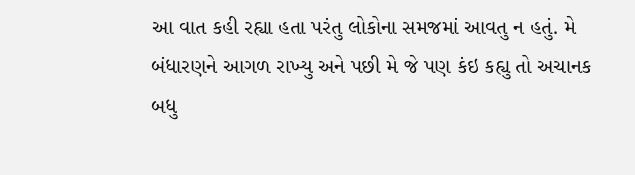આ વાત કહી રહ્યા હતા પરંતુ લોકોના સમજમાં આવતુ ન હતું. મે બંધારણને આગળ રાખ્યુ અને પછી મે જે પણ કંઇ કહ્યુ તો અચાનક બધુ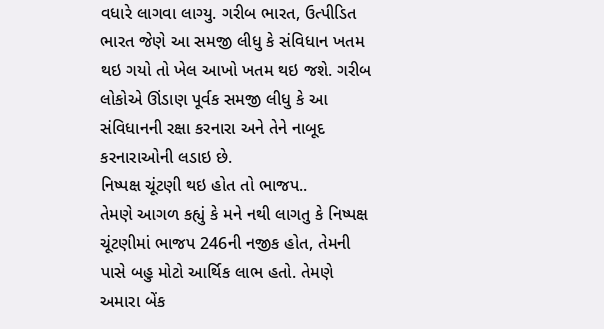વધારે લાગવા લાગ્યુ. ગરીબ ભારત, ઉત્પીડિત ભારત જેણે આ સમજી લીધુ કે સંવિધાન ખતમ થઇ ગયો તો ખેલ આખો ખતમ થઇ જશે. ગરીબ લોકોએ ઊંડાણ પૂર્વક સમજી લીધુ કે આ સંવિધાનની રક્ષા કરનારા અને તેને નાબૂદ કરનારાઓની લડાઇ છે.
નિષ્પક્ષ ચૂંટણી થઇ હોત તો ભાજપ..
તેમણે આગળ કહ્યું કે મને નથી લાગતુ કે નિષ્પક્ષ ચૂંટણીમાં ભાજપ 246ની નજીક હોત, તેમની પાસે બહુ મોટો આર્થિક લાભ હતો. તેમણે અમારા બેંક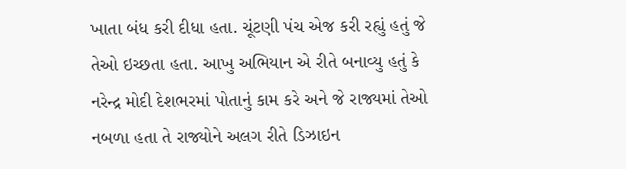ખાતા બંધ કરી દીધા હતા. ચૂંટણી પંચ એજ કરી રહ્યું હતું જે તેઓ ઇચ્છતા હતા. આખુ અભિયાન એ રીતે બનાવ્યુ હતું કે નરેન્દ્ર મોદી દેશભરમાં પોતાનું કામ કરે અને જે રાજ્યમાં તેઓ નબળા હતા તે રાજ્યોને અલગ રીતે ડિઝાઇન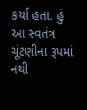કર્યા હતા. હું આ સ્વતંત્ર ચૂંટણીના રૂપમાં નથી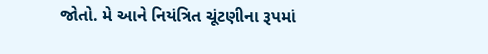જોતો. મે આને નિયંત્રિત ચૂંટણીના રૂપમાં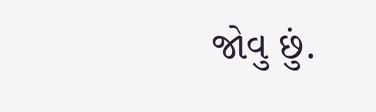જોવુ છું.